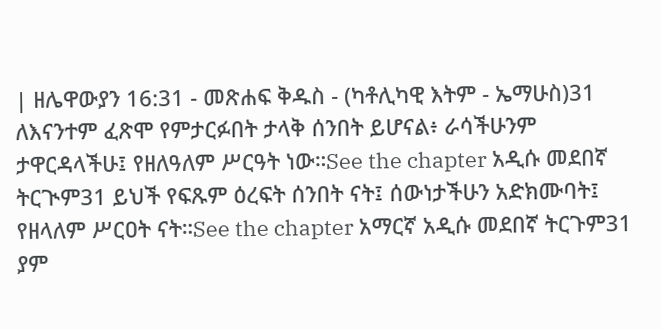| ዘሌዋውያን 16:31 - መጽሐፍ ቅዱስ - (ካቶሊካዊ እትም - ኤማሁስ)31 ለእናንተም ፈጽሞ የምታርፉበት ታላቅ ሰንበት ይሆናል፥ ራሳችሁንም ታዋርዳላችሁ፤ የዘለዓለም ሥርዓት ነው።See the chapter አዲሱ መደበኛ ትርጒም31 ይህች የፍጹም ዕረፍት ሰንበት ናት፤ ሰውነታችሁን አድክሙባት፤ የዘላለም ሥርዐት ናት።See the chapter አማርኛ አዲሱ መደበኛ ትርጉም31 ያም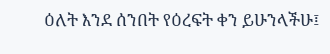ዕለት እንደ ሰንበት የዕረፍት ቀን ይሁንላችሁ፤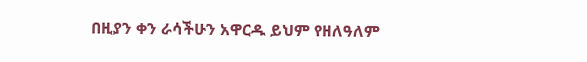በዚያን ቀን ራሳችሁን አዋርዱ ይህም የዘለዓለም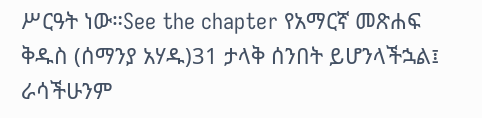ሥርዓት ነው።See the chapter የአማርኛ መጽሐፍ ቅዱስ (ሰማንያ አሃዱ)31 ታላቅ ሰንበት ይሆንላችኋል፤ ራሳችሁንም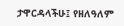ታዋርዳላችሁ፤ የዘለዓለም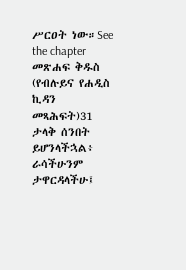ሥርዐት ነው።See the chapter መጽሐፍ ቅዱስ (የብሉይና የሐዲስ ኪዳን መጻሕፍት)31 ታላቅ ሰንበት ይሆንላችኋል፥ ራሳችሁንም ታዋርዳላችሁ፤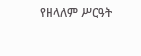የዘላለም ሥርዓት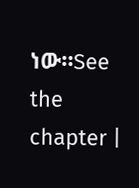ነው።See the chapter |